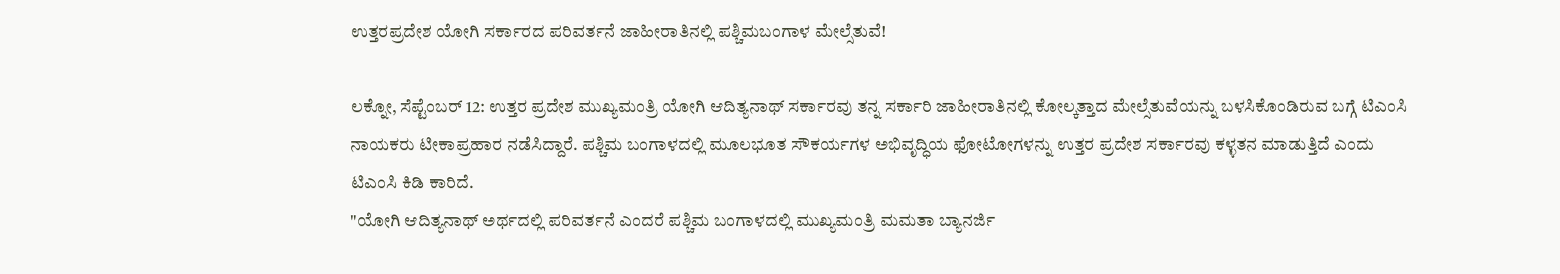ಉತ್ತರಪ್ರದೇಶ ಯೋಗಿ ಸರ್ಕಾರದ ಪರಿವರ್ತನೆ ಜಾಹೀರಾತಿನಲ್ಲಿ ಪಶ್ಚಿಮಬಂಗಾಳ ಮೇಲ್ಸೆತುವೆ!

ಲಕ್ನೋ, ಸೆಪ್ಟೆಂಬರ್ 12: ಉತ್ತರ ಪ್ರದೇಶ ಮುಖ್ಯಮಂತ್ರಿ ಯೋಗಿ ಆದಿತ್ಯನಾಥ್ ಸರ್ಕಾರವು ತನ್ನ ಸರ್ಕಾರಿ ಜಾಹೀರಾತಿನಲ್ಲಿ ಕೋಲ್ಕತ್ತಾದ ಮೇಲ್ಸೆತುವೆಯನ್ನು ಬಳಸಿಕೊಂಡಿರುವ ಬಗ್ಗೆ ಟಿಎಂಸಿ ನಾಯಕರು ಟೀಕಾಪ್ರಹಾರ ನಡೆಸಿದ್ದಾರೆ. ಪಶ್ಚಿಮ ಬಂಗಾಳದಲ್ಲಿ ಮೂಲಭೂತ ಸೌಕರ್ಯಗಳ ಅಭಿವೃದ್ಧಿಯ ಫೋಟೋಗಳನ್ನು ಉತ್ತರ ಪ್ರದೇಶ ಸರ್ಕಾರವು ಕಳ್ಳತನ ಮಾಡುತ್ತಿದೆ ಎಂದು ಟಿಎಂಸಿ ಕಿಡಿ ಕಾರಿದೆ.
"ಯೋಗಿ ಆದಿತ್ಯನಾಥ್ ಅರ್ಥದಲ್ಲಿ ಪರಿವರ್ತನೆ ಎಂದರೆ ಪಶ್ಚಿಮ ಬಂಗಾಳದಲ್ಲಿ ಮುಖ್ಯಮಂತ್ರಿ ಮಮತಾ ಬ್ಯಾನರ್ಜಿ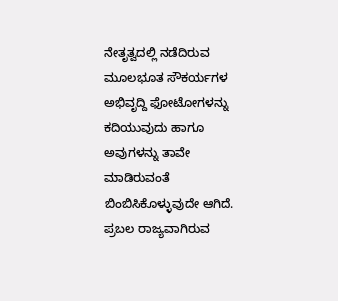ನೇತೃತ್ವದಲ್ಲಿ ನಡೆದಿರುವ ಮೂಲಭೂತ ಸೌಕರ್ಯಗಳ ಅಭಿವೃದ್ದಿ ಫೋಟೋಗಳನ್ನು ಕದಿಯುವುದು ಹಾಗೂ ಅವುಗಳನ್ನು ತಾವೇ ಮಾಡಿರುವಂತೆ ಬಿಂಬಿಸಿಕೊಳ್ಳುವುದೇ ಆಗಿದೆ. ಪ್ರಬಲ ರಾಜ್ಯವಾಗಿರುವ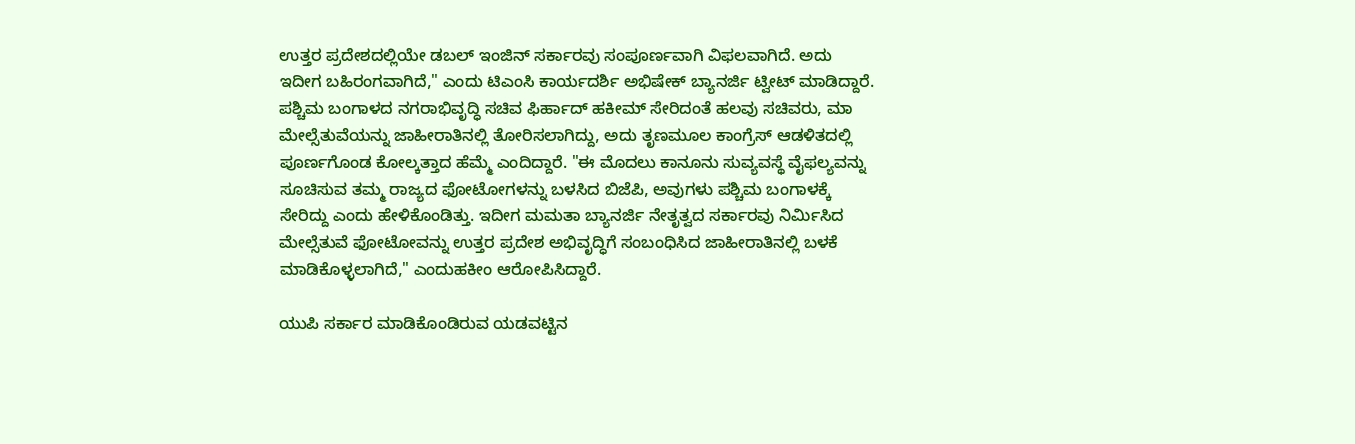ಉತ್ತರ ಪ್ರದೇಶದಲ್ಲಿಯೇ ಡಬಲ್ ಇಂಜಿನ್ ಸರ್ಕಾರವು ಸಂಪೂರ್ಣವಾಗಿ ವಿಫಲವಾಗಿದೆ. ಅದು ಇದೀಗ ಬಹಿರಂಗವಾಗಿದೆ," ಎಂದು ಟಿಎಂಸಿ ಕಾರ್ಯದರ್ಶಿ ಅಭಿಷೇಕ್ ಬ್ಯಾನರ್ಜಿ ಟ್ವೀಟ್ ಮಾಡಿದ್ದಾರೆ.
ಪಶ್ಚಿಮ ಬಂಗಾಳದ ನಗರಾಭಿವೃದ್ಧಿ ಸಚಿವ ಫಿರ್ಹಾದ್ ಹಕೀಮ್ ಸೇರಿದಂತೆ ಹಲವು ಸಚಿವರು, ಮಾ ಮೇಲ್ಸೆತುವೆಯನ್ನು ಜಾಹೀರಾತಿನಲ್ಲಿ ತೋರಿಸಲಾಗಿದ್ದು, ಅದು ತೃಣಮೂಲ ಕಾಂಗ್ರೆಸ್ ಆಡಳಿತದಲ್ಲಿ ಪೂರ್ಣಗೊಂಡ ಕೋಲ್ಕತ್ತಾದ ಹೆಮ್ಮೆ ಎಂದಿದ್ದಾರೆ. "ಈ ಮೊದಲು ಕಾನೂನು ಸುವ್ಯವಸ್ಥೆ ವೈಫಲ್ಯವನ್ನು ಸೂಚಿಸುವ ತಮ್ಮ ರಾಜ್ಯದ ಫೋಟೋಗಳನ್ನು ಬಳಸಿದ ಬಿಜೆಪಿ, ಅವುಗಳು ಪಶ್ಚಿಮ ಬಂಗಾಳಕ್ಕೆ ಸೇರಿದ್ದು ಎಂದು ಹೇಳಿಕೊಂಡಿತ್ತು. ಇದೀಗ ಮಮತಾ ಬ್ಯಾನರ್ಜಿ ನೇತೃತ್ವದ ಸರ್ಕಾರವು ನಿರ್ಮಿಸಿದ ಮೇಲ್ಸೆತುವೆ ಫೋಟೋವನ್ನು ಉತ್ತರ ಪ್ರದೇಶ ಅಭಿವೃದ್ಧಿಗೆ ಸಂಬಂಧಿಸಿದ ಜಾಹೀರಾತಿನಲ್ಲಿ ಬಳಕೆ ಮಾಡಿಕೊಳ್ಳಲಾಗಿದೆ," ಎಂದುಹಕೀಂ ಆರೋಪಿಸಿದ್ದಾರೆ.

ಯುಪಿ ಸರ್ಕಾರ ಮಾಡಿಕೊಂಡಿರುವ ಯಡವಟ್ಟಿನ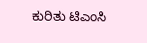ಕುರಿತು ಟಿಎಂಸಿ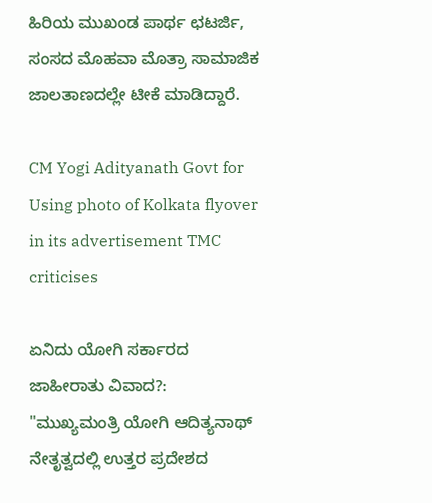ಹಿರಿಯ ಮುಖಂಡ ಪಾರ್ಥ ಛಟರ್ಜಿ, ಸಂಸದ ಮೊಹವಾ ಮೊತ್ರಾ ಸಾಮಾಜಿಕ ಜಾಲತಾಣದಲ್ಲೇ ಟೀಕೆ ಮಾಡಿದ್ದಾರೆ.

CM Yogi Adityanath Govt for Using photo of Kolkata flyover in its advertisement TMC criticises

ಏನಿದು ಯೋಗಿ ಸರ್ಕಾರದ ಜಾಹೀರಾತು ವಿವಾದ?:
"ಮುಖ್ಯಮಂತ್ರಿ ಯೋಗಿ ಆದಿತ್ಯನಾಥ್ ನೇತೃತ್ವದಲ್ಲಿ ಉತ್ತರ ಪ್ರದೇಶದ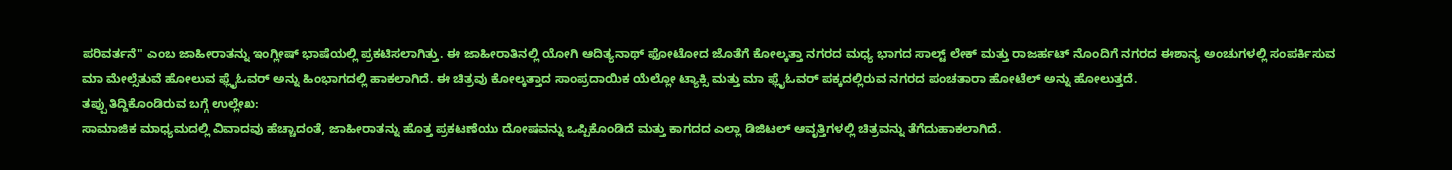ಪರಿವರ್ತನೆ" ಎಂಬ ಜಾಹೀರಾತನ್ನು ಇಂಗ್ಲೀಷ್ ಭಾಷೆಯಲ್ಲಿ ಪ್ರಕಟಿಸಲಾಗಿತ್ತು. ಈ ಜಾಹೀರಾತಿನಲ್ಲಿ ಯೋಗಿ ಆದಿತ್ಯನಾಥ್ ಫೋಟೋದ ಜೊತೆಗೆ ಕೋಲ್ಕತ್ತಾ ನಗರದ ಮಧ್ಯ ಭಾಗದ ಸಾಲ್ಟ್ ಲೇಕ್ ಮತ್ತು ರಾಜರ್ಹಟ್ ನೊಂದಿಗೆ ನಗರದ ಈಶಾನ್ಯ ಅಂಚುಗಳಲ್ಲಿ ಸಂಪರ್ಕಿಸುವ ಮಾ ಮೇಲ್ಸೆತುವೆ ಹೋಲುವ ಫ್ಲೈಓವರ್ ಅನ್ನು ಹಿಂಭಾಗದಲ್ಲಿ ಹಾಕಲಾಗಿದೆ. ಈ ಚಿತ್ರವು ಕೋಲ್ಕತ್ತಾದ ಸಾಂಪ್ರದಾಯಿಕ ಯೆಲ್ಲೋ ಟ್ಯಾಕ್ಸಿ ಮತ್ತು ಮಾ ಫ್ಲೈಓವರ್ ಪಕ್ಕದಲ್ಲಿರುವ ನಗರದ ಪಂಚತಾರಾ ಹೋಟೆಲ್ ಅನ್ನು ಹೋಲುತ್ತದೆ.
ತಪ್ಪು ತಿದ್ದಿಕೊಂಡಿರುವ ಬಗ್ಗೆ ಉಲ್ಲೇಖ:
ಸಾಮಾಜಿಕ ಮಾಧ್ಯಮದಲ್ಲಿ ವಿವಾದವು ಹೆಚ್ಚಾದಂತೆ, ಜಾಹೀರಾತನ್ನು ಹೊತ್ತ ಪ್ರಕಟಣೆಯು ದೋಷವನ್ನು ಒಪ್ಪಿಕೊಂಡಿದೆ ಮತ್ತು ಕಾಗದದ ಎಲ್ಲಾ ಡಿಜಿಟಲ್ ಆವೃತ್ತಿಗಳಲ್ಲಿ ಚಿತ್ರವನ್ನು ತೆಗೆದುಹಾಕಲಾಗಿದೆ.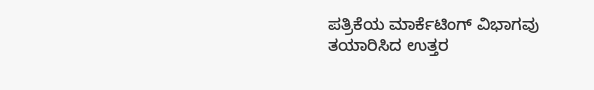ಪತ್ರಿಕೆಯ ಮಾರ್ಕೆಟಿಂಗ್ ವಿಭಾಗವು ತಯಾರಿಸಿದ ಉತ್ತರ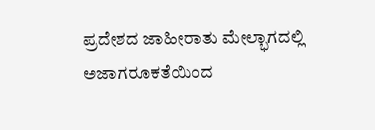ಪ್ರದೇಶದ ಜಾಹೀರಾತು ಮೇಲ್ಭಾಗದಲ್ಲಿ ಅಜಾಗರೂಕತೆಯಿಂದ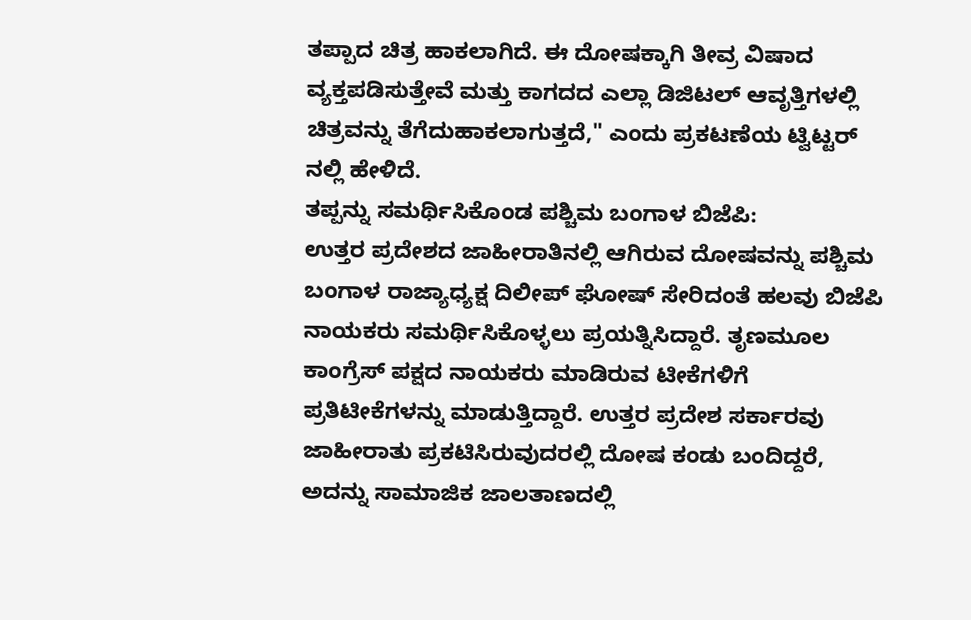ತಪ್ಪಾದ ಚಿತ್ರ ಹಾಕಲಾಗಿದೆ. ಈ ದೋಷಕ್ಕಾಗಿ ತೀವ್ರ ವಿಷಾದ ವ್ಯಕ್ತಪಡಿಸುತ್ತೇವೆ ಮತ್ತು ಕಾಗದದ ಎಲ್ಲಾ ಡಿಜಿಟಲ್ ಆವೃತ್ತಿಗಳಲ್ಲಿ ಚಿತ್ರವನ್ನು ತೆಗೆದುಹಾಕಲಾಗುತ್ತದೆ," ಎಂದು ಪ್ರಕಟಣೆಯ ಟ್ವಿಟ್ಟರ್ ನಲ್ಲಿ ಹೇಳಿದೆ.
ತಪ್ಪನ್ನು ಸಮರ್ಥಿಸಿಕೊಂಡ ಪಶ್ಚಿಮ ಬಂಗಾಳ ಬಿಜೆಪಿ:
ಉತ್ತರ ಪ್ರದೇಶದ ಜಾಹೀರಾತಿನಲ್ಲಿ ಆಗಿರುವ ದೋಷವನ್ನು ಪಶ್ಚಿಮ ಬಂಗಾಳ ರಾಜ್ಯಾಧ್ಯಕ್ಷ ದಿಲೀಪ್ ಘೋಷ್ ಸೇರಿದಂತೆ ಹಲವು ಬಿಜೆಪಿ ನಾಯಕರು ಸಮರ್ಥಿಸಿಕೊಳ್ಳಲು ಪ್ರಯತ್ನಿಸಿದ್ದಾರೆ. ತೃಣಮೂಲ ಕಾಂಗ್ರೆಸ್ ಪಕ್ಷದ ನಾಯಕರು ಮಾಡಿರುವ ಟೀಕೆಗಳಿಗೆ ಪ್ರತಿಟೀಕೆಗಳನ್ನು ಮಾಡುತ್ತಿದ್ದಾರೆ. ಉತ್ತರ ಪ್ರದೇಶ ಸರ್ಕಾರವು ಜಾಹೀರಾತು ಪ್ರಕಟಿಸಿರುವುದರಲ್ಲಿ ದೋಷ ಕಂಡು ಬಂದಿದ್ದರೆ, ಅದನ್ನು ಸಾಮಾಜಿಕ ಜಾಲತಾಣದಲ್ಲಿ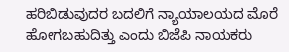ಹರಿಬಿಡುವುದರ ಬದಲಿಗೆ ನ್ಯಾಯಾಲಯದ ಮೊರೆ ಹೋಗಬಹುದಿತ್ತು ಎಂದು ಬಿಜೆಪಿ ನಾಯಕರು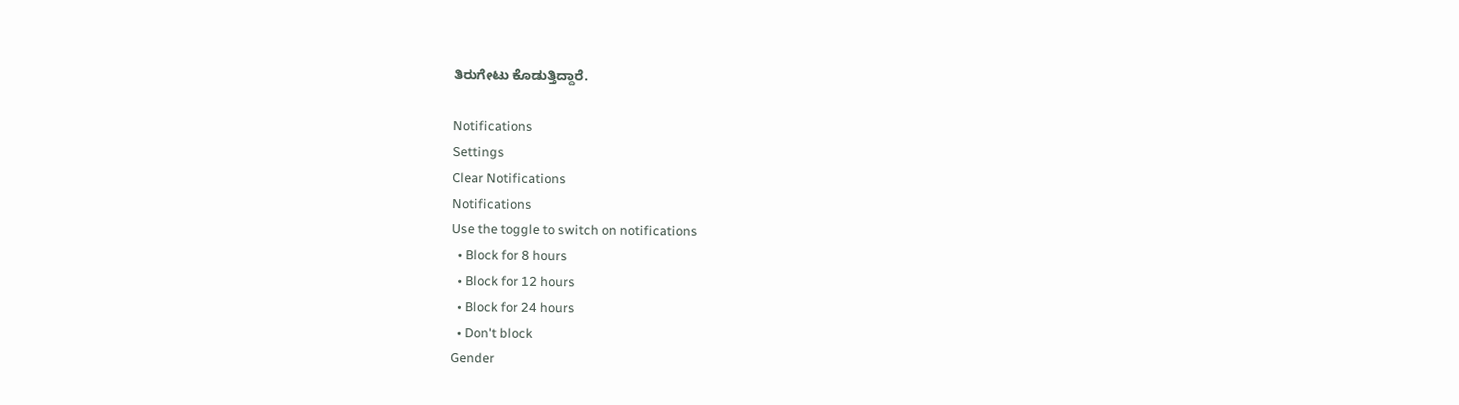ತಿರುಗೇಟು ಕೊಡುತ್ತಿದ್ದಾರೆ.

Notifications
Settings
Clear Notifications
Notifications
Use the toggle to switch on notifications
  • Block for 8 hours
  • Block for 12 hours
  • Block for 24 hours
  • Don't block
Gender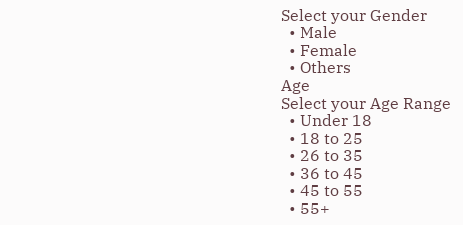Select your Gender
  • Male
  • Female
  • Others
Age
Select your Age Range
  • Under 18
  • 18 to 25
  • 26 to 35
  • 36 to 45
  • 45 to 55
  • 55+